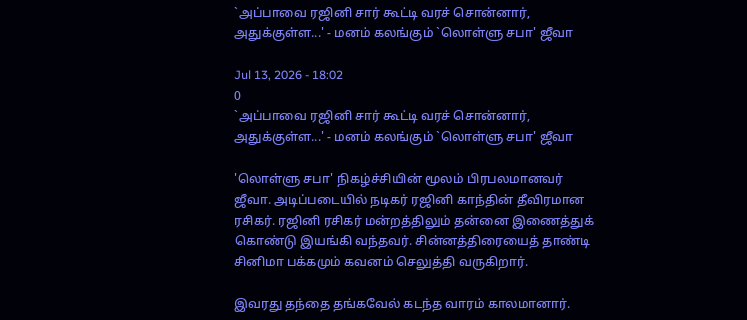`அப்பாவை ரஜினி சார் கூட்டி வரச் சொன்னார், அதுக்குள்ள...' - மனம் கலங்கும் `லொள்ளு சபா' ஜீவா

Jul 13, 2026 - 18:02
0
`அப்பாவை ரஜினி சார் கூட்டி வரச் சொன்னார், அதுக்குள்ள...' - மனம் கலங்கும் `லொள்ளு சபா' ஜீவா

'லொள்ளு சபா' நிகழ்ச்சியின் மூலம் பிரபலமானவர் ஜீவா. அடிப்படையில் நடிகர் ரஜினி காந்தின் தீவிரமான ரசிகர். ரஜினி ரசிகர் மன்றத்திலும் தன்னை இணைத்துக் கொண்டு இயங்கி வந்தவர். சின்னத்திரையைத் தாண்டி சினிமா பக்கமும் கவனம் செலுத்தி வருகிறார்.

இவரது தந்தை தங்கவேல் கடந்த வாரம் காலமானார்.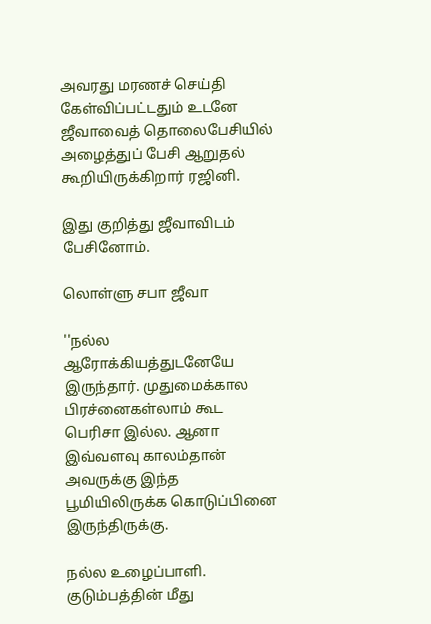அவரது மரணச் செய்தி கேள்விப்பட்டதும் உடனே ஜீவாவைத் தொலைபேசியில் அழைத்துப் பேசி ஆறுதல் கூறியிருக்கிறார் ரஜினி.

இது குறித்து ஜீவாவிடம் பேசினோம்.

லொள்ளு சபா ஜீவா

''நல்ல ஆரோக்கியத்துடனேயே இருந்தார். முதுமைக்கால பிரச்னைகள்லாம் கூட பெரிசா இல்ல. ஆனா இவ்வளவு காலம்தான் அவருக்கு இந்த பூமியிலிருக்க கொடுப்பினை இருந்திருக்கு.

நல்ல உழைப்பாளி. குடும்பத்தின் மீது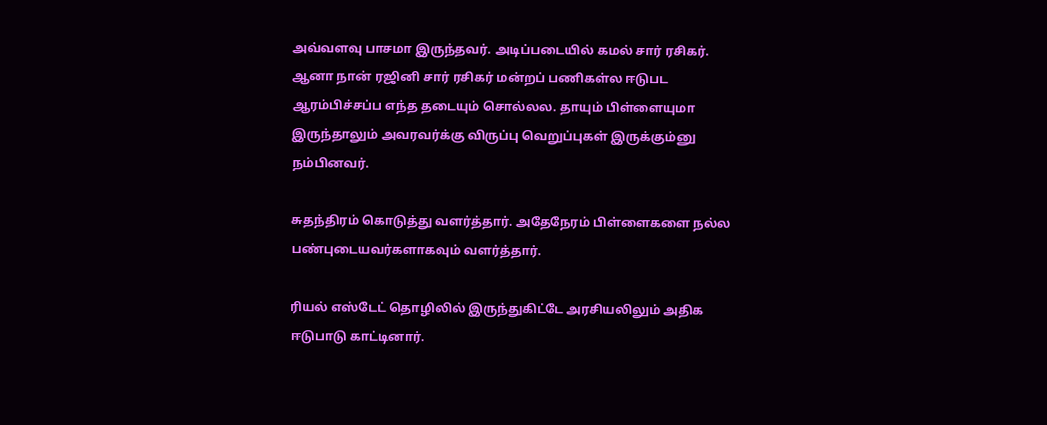அவ்வளவு பாசமா இருந்தவர். அடிப்படையில் கமல் சார் ரசிகர். ஆனா நான் ரஜினி சார் ரசிகர் மன்றப் பணிகள்ல ஈடுபட ஆரம்பிச்சப்ப எந்த தடையும் சொல்லல. தாயும் பிள்ளையுமா இருந்தாலும் அவரவர்க்கு விருப்பு வெறுப்புகள் இருக்கும்னு நம்பினவர்.

சுதந்திரம் கொடுத்து வளர்த்தார். அதேநேரம் பிள்ளைகளை நல்ல பண்புடையவர்களாகவும் வளர்த்தார்.

ரியல் எஸ்டேட் தொழிலில் இருந்துகிட்டே அரசியலிலும் அதிக ஈடுபாடு காட்டினார்.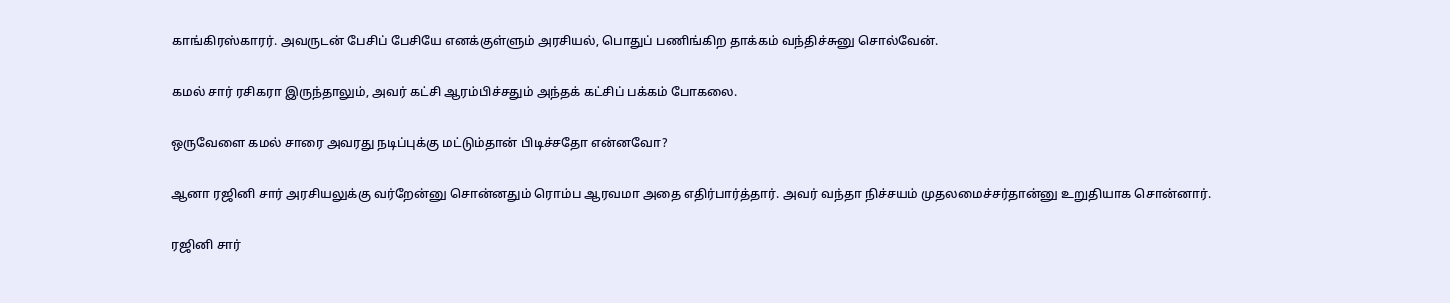காங்கிரஸ்காரர். அவருடன் பேசிப் பேசியே எனக்குள்ளும் அரசியல், பொதுப் பணிங்கிற தாக்கம் வந்திச்சுனு சொல்வேன்.

கமல் சார் ரசிகரா இருந்தாலும், அவர் கட்சி ஆரம்பிச்சதும் அந்தக் கட்சிப் பக்கம் போகலை.

ஒருவேளை கமல் சாரை அவரது நடிப்புக்கு மட்டும்தான் பிடிச்சதோ என்னவோ?

ஆனா ரஜினி சார் அரசியலுக்கு வர்றேன்னு சொன்னதும் ரொம்ப ஆரவமா அதை எதிர்பார்த்தார். அவர் வந்தா நிச்சயம் முதலமைச்சர்தான்னு உறுதியாக சொன்னார்.

ரஜினி சார்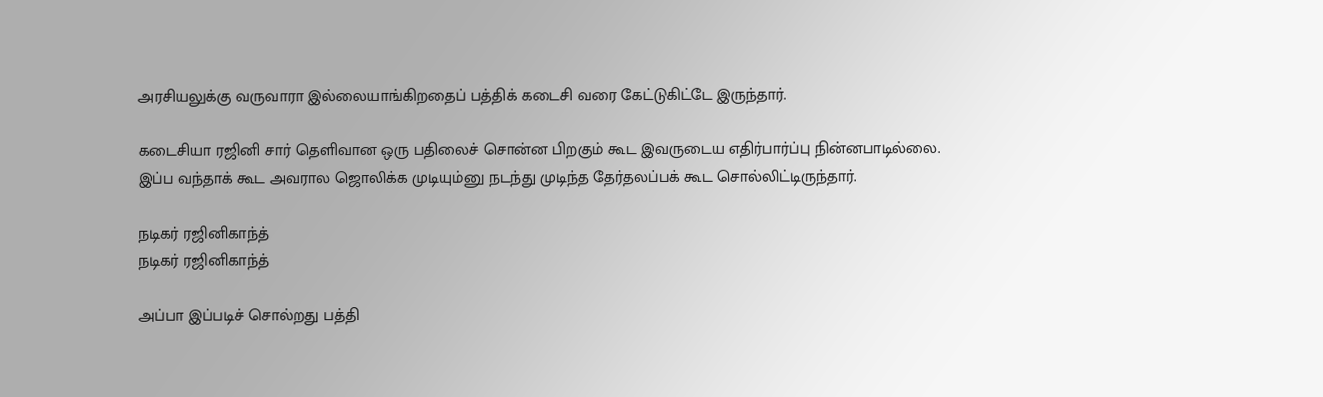அரசியலுக்கு வருவாரா இல்லையாங்கிறதைப் பத்திக் கடைசி வரை கேட்டுகிட்டே இருந்தார்.

கடைசியா ரஜினி சார் தெளிவான ஒரு பதிலைச் சொன்ன பிறகும் கூட இவருடைய எதிர்பார்ப்பு நின்னபாடில்லை. இப்ப வந்தாக் கூட அவரால ஜொலிக்க முடியும்னு நடந்து முடிந்த தேர்தலப்பக் கூட சொல்லிட்டிருந்தார்.

நடிகர் ரஜினிகாந்த்
நடிகர் ரஜினிகாந்த்

அப்பா இப்படிச் சொல்றது பத்தி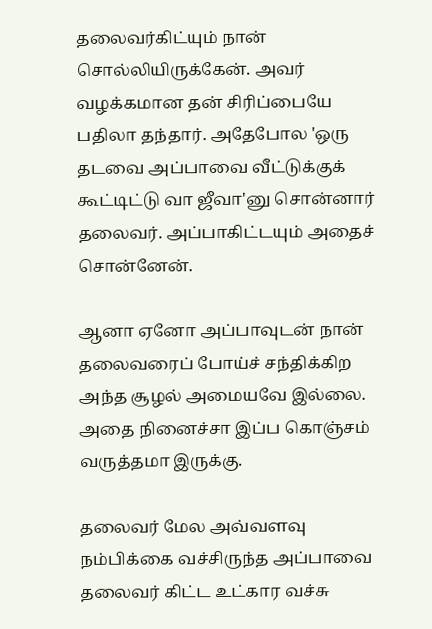தலைவர்கிட்யும் நான் சொல்லியிருக்கேன். அவர் வழக்கமான தன் சிரிப்பையே பதிலா தந்தார். அதேபோல 'ஒரு தடவை அப்பாவை வீட்டுக்குக் கூட்டிட்டு வா ஜீவா'னு சொன்னார் தலைவர். அப்பாகிட்டயும் அதைச் சொன்னேன்.

ஆனா ஏனோ அப்பாவுடன் நான் தலைவரைப் போய்ச் சந்திக்கிற அந்த சூழல் அமையவே இல்லை. அதை நினைச்சா இப்ப கொஞ்சம் வருத்தமா இருக்கு.

தலைவர் மேல அவ்வளவு நம்பிக்கை வச்சிருந்த அப்பாவை தலைவர் கிட்ட உட்கார வச்சு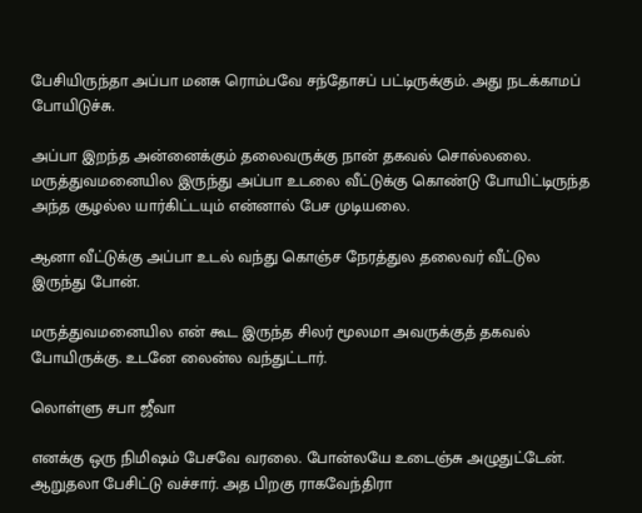பேசியிருந்தா அப்பா மனசு ரொம்பவே சந்தோசப் பட்டிருக்கும். அது நடக்காமப் போயிடுச்சு.

அப்பா இறந்த அன்னைக்கும் தலைவருக்கு நான் தகவல் சொல்லலை. மருத்துவமனையில இருந்து அப்பா உடலை வீட்டுக்கு கொண்டு போயிட்டிருந்த அந்த சூழல்ல யார்கிட்டயும் என்னால் பேச முடியலை.

ஆனா வீட்டுக்கு அப்பா உடல் வந்து கொஞ்ச நேரத்துல தலைவர் வீட்டுல இருந்து போன்.

மருத்துவமனையில என் கூட இருந்த சிலர் மூலமா அவருக்குத் தகவல் போயிருக்கு. உடனே லைன்ல வந்துட்டார்.

லொள்ளு சபா ஜீவா

எனக்கு ஒரு நிமிஷம் பேசவே வரலை. போன்லயே உடைஞ்சு அழுதுட்டேன். ஆறுதலா பேசிட்டு வச்சார். அத பிறகு ராகவேந்திரா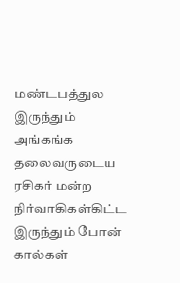மண்டபத்துல இருந்தும் அங்கங்க தலைவருடைய ரசிகர் மன்ற நிர்வாகிகள்கிட்ட இருந்தும் போன் கால்கள்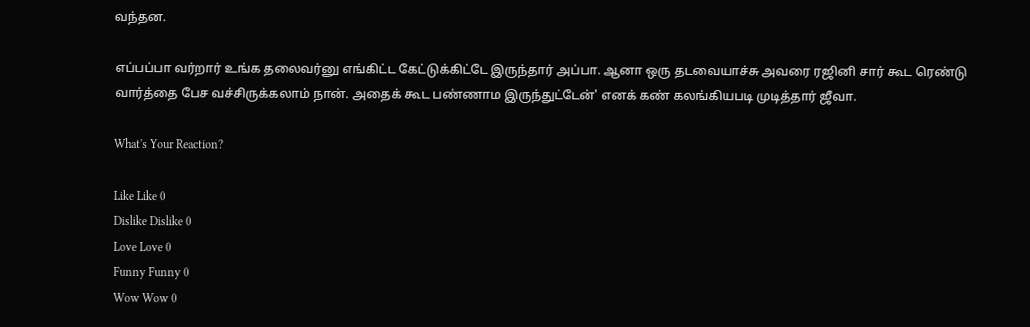வந்தன.

எப்பப்பா வர்றார் உங்க தலைவர்னு எங்கிட்ட கேட்டுக்கிட்டே இருந்தார் அப்பா. ஆனா ஒரு தடவையாச்சு அவரை ரஜினி சார் கூட ரெண்டு வார்த்தை பேச வச்சிருக்கலாம் நான். அதைக் கூட பண்ணாம இருந்துட்டேன்' எனக் கண் கலங்கியபடி முடித்தார் ஜீவா.

What's Your Reaction?

Like Like 0
Dislike Dislike 0
Love Love 0
Funny Funny 0
Wow Wow 0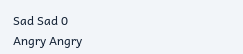Sad Sad 0
Angry Angry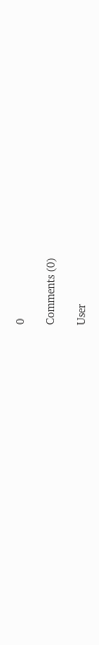0

Comments (0)

User